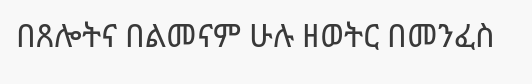በጸሎትና በልመናም ሁሉ ዘወትር በመንፈስ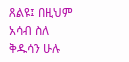ጸልዩ፤ በዚህም አሳብ ስለ ቅዱሳን ሁሉ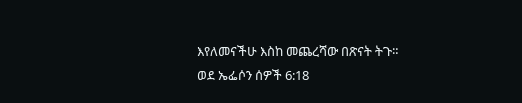እየለመናችሁ እስከ መጨረሻው በጽናት ትጉ።
ወደ ኤፌሶን ሰዎች 6:18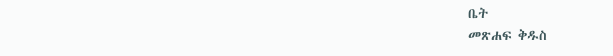ቤት
መጽሐፍ ቅዱስ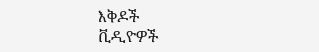እቅዶች
ቪዲዮዎች